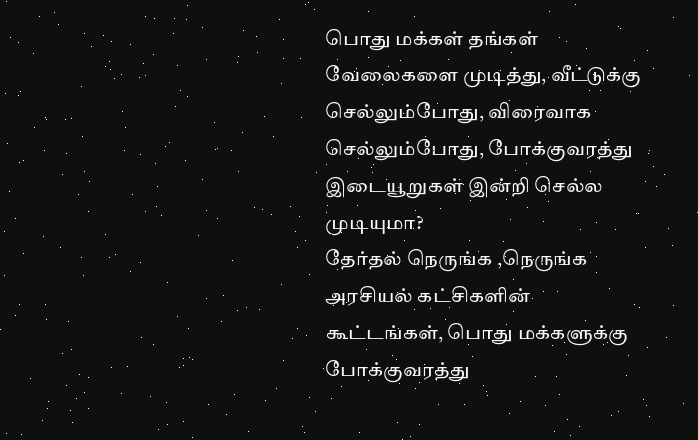பொது மக்கள் தங்கள் வேலைகளை முடித்து, வீட்டுக்கு செல்லும்போது, விரைவாக செல்லும்போது, போக்குவரத்து இடையூறுகள் இன்றி செல்ல முடியுமா?
தேர்தல் நெருங்க ,நெருங்க அரசியல் கட்சிகளின் கூட்டங்கள், பொது மக்களுக்கு போக்குவரத்து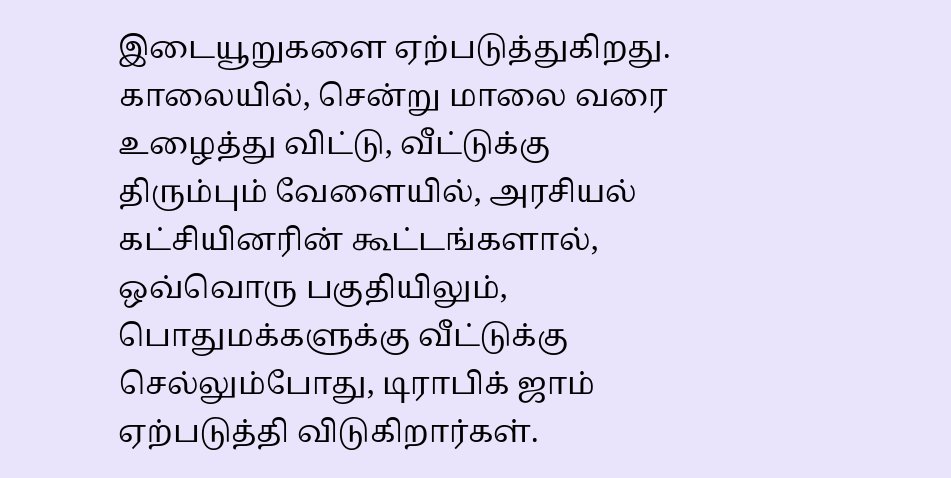இடையூறுகளை ஏற்படுத்துகிறது. காலையில், சென்று மாலை வரை உழைத்து விட்டு, வீட்டுக்கு திரும்பும் வேளையில், அரசியல் கட்சியினரின் கூட்டங்களால், ஒவ்வொரு பகுதியிலும், பொதுமக்களுக்கு வீட்டுக்கு செல்லும்போது, டிராபிக் ஜாம் ஏற்படுத்தி விடுகிறார்கள்.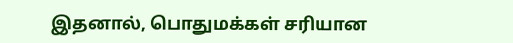இதனால், பொதுமக்கள் சரியான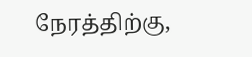நேரத்திற்கு,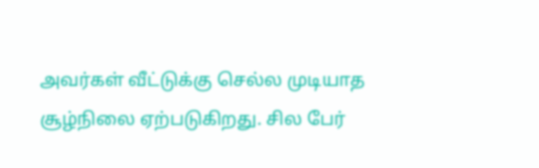அவர்கள் வீட்டுக்கு செல்ல முடியாத சூழ்நிலை ஏற்படுகிறது. சில பேர்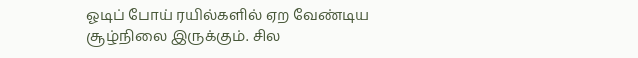ஓடிப் போய் ரயில்களில் ஏற வேண்டிய சூழ்நிலை இருக்கும். சில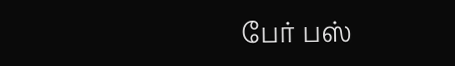பேர் பஸ்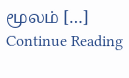மூலம் […]
Continue Reading